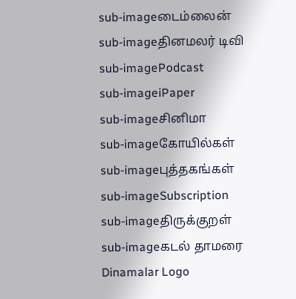sub-imageடைம்லைன்
sub-imageதினமலர் டிவி
sub-imagePodcast
sub-imageiPaper
sub-imageசினிமா
sub-imageகோயில்கள்
sub-imageபுத்தகங்கள்
sub-imageSubscription
sub-imageதிருக்குறள்
sub-imageகடல் தாமரை
Dinamalar Logo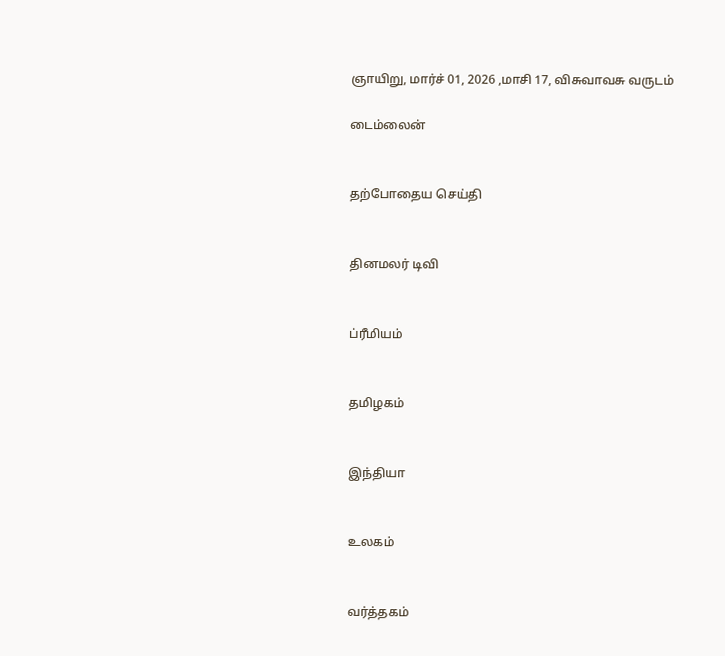ஞாயிறு, மார்ச் 01, 2026 ,மாசி 17, விசுவாவசு வருடம்

டைம்லைன்


தற்போதைய செய்தி


தினமலர் டிவி


ப்ரீமியம்


தமிழகம்


இந்தியா


உலகம்


வர்த்தகம்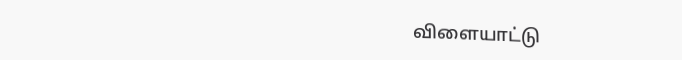விளையாட்டு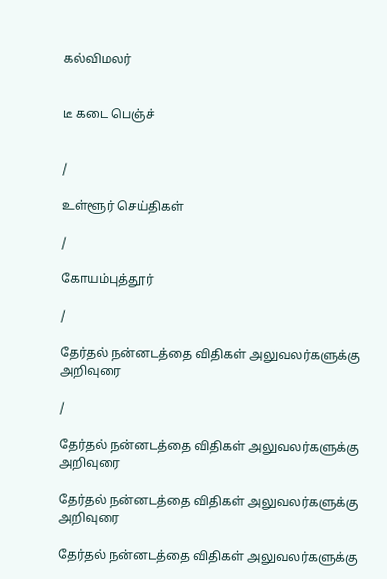கல்விமலர்


டீ கடை பெஞ்ச்


/

உள்ளூர் செய்திகள்

/

கோயம்புத்தூர்

/

தேர்தல் நன்னடத்தை விதிகள் அலுவலர்களுக்கு அறிவுரை

/

தேர்தல் நன்னடத்தை விதிகள் அலுவலர்களுக்கு அறிவுரை

தேர்தல் நன்னடத்தை விதிகள் அலுவலர்களுக்கு அறிவுரை

தேர்தல் நன்னடத்தை விதிகள் அலுவலர்களுக்கு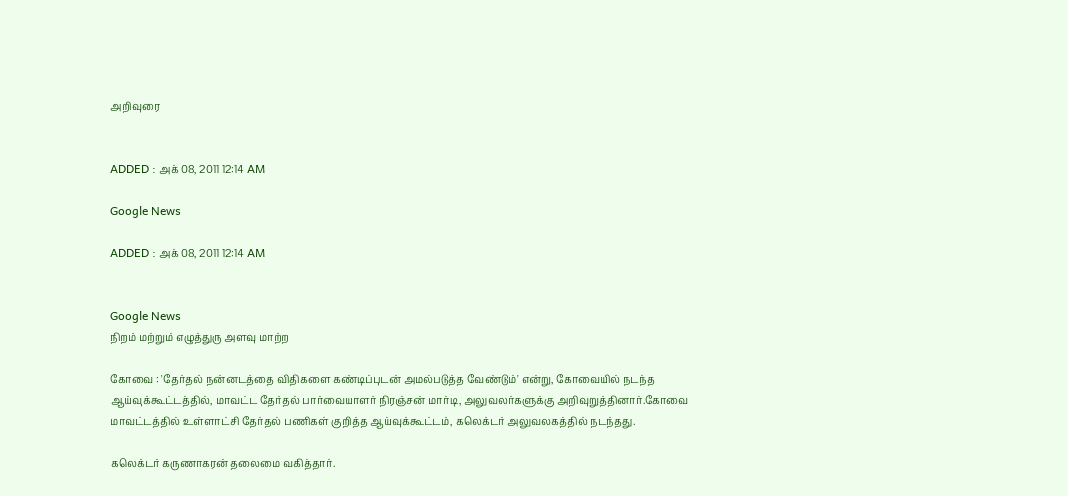அறிவுரை


ADDED : அக் 08, 2011 12:14 AM

Google News

ADDED : அக் 08, 2011 12:14 AM


Google News
நிறம் மற்றும் எழுத்துரு அளவு மாற்ற

கோவை : 'தேர்தல் நன்னடத்தை விதிகளை கண்டிப்புடன் அமல்படுத்த வேண்டும்' என்று, கோவையில் நடந்த ஆய்வுக்கூட்டத்தில், மாவட்ட தேர்தல் பார்வையாளர் நிரஞ்சன் மார்டி, அலுவலர்களுக்கு அறிவுறுத்தினார்.கோவை மாவட்டத்தில் உள்ளாட்சி தேர்தல் பணிகள் குறித்த ஆய்வுக்கூட்டம், கலெக்டர் அலுவலகத்தில் நடந்தது.

கலெக்டர் கருணாகரன் தலைமை வகித்தார்.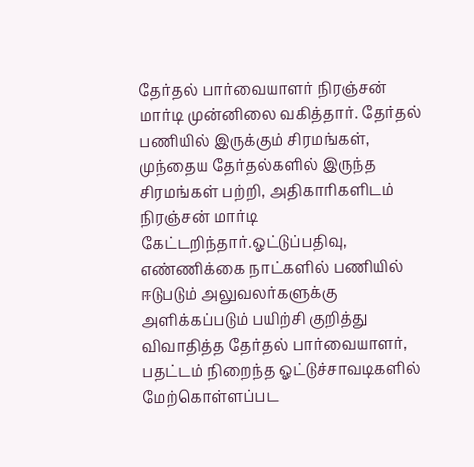தேர்தல் பார்வையாளர் நிரஞ்சன் மார்டி முன்னிலை வகித்தார். தேர்தல் பணியில் இருக்கும் சிரமங்கள், முந்தைய தேர்தல்களில் இருந்த சிரமங்கள் பற்றி, அதிகாரிகளிடம் நிரஞ்சன் மார்டி கேட்டறிந்தார்.ஓட்டுப்பதிவு, எண்ணிக்கை நாட்களில் பணியில் ஈடுபடும் அலுவலர்களுக்கு அளிக்கப்படும் பயிற்சி குறித்து விவாதித்த தேர்தல் பார்வையாளர், பதட்டம் நிறைந்த ஓட்டுச்சாவடிகளில் மேற்கொள்ளப்பட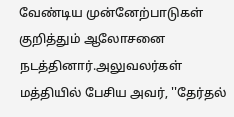வேண்டிய முன்னேற்பாடுகள் குறித்தும் ஆலோசனை நடத்தினார்.அலுவலர்கள் மத்தியில் பேசிய அவர், ''தேர்தல்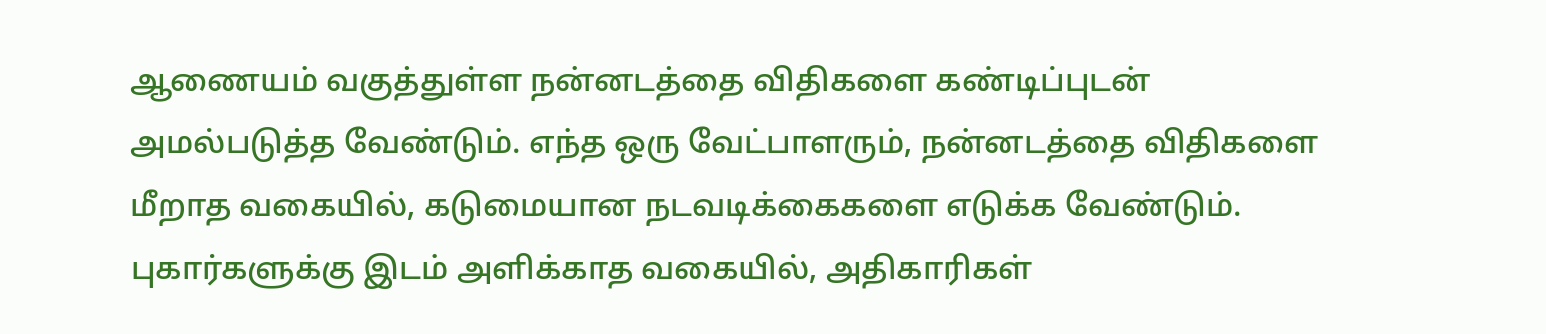ஆணையம் வகுத்துள்ள நன்னடத்தை விதிகளை கண்டிப்புடன் அமல்படுத்த வேண்டும். எந்த ஒரு வேட்பாளரும், நன்னடத்தை விதிகளை மீறாத வகையில், கடுமையான நடவடிக்கைகளை எடுக்க வேண்டும். புகார்களுக்கு இடம் அளிக்காத வகையில், அதிகாரிகள்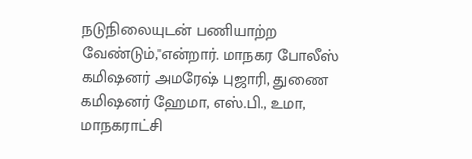நடுநிலையுடன் பணியாற்ற வேண்டும்,''என்றார். மாநகர போலீஸ் கமிஷனர் அமரேஷ் புஜாரி, துணை கமிஷனர் ஹேமா, எஸ்.பி., உமா, மாநகராட்சி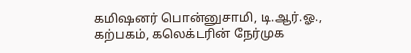கமிஷனர் பொன்னுசாமி, டி.ஆர்.ஓ., கற்பகம், கலெக்டரின் நேர்முக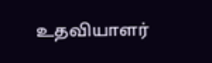உதவியாளர்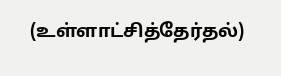(உள்ளாட்சித்தேர்தல்)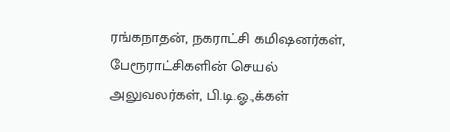ரங்கநாதன், நகராட்சி கமிஷனர்கள், பேரூராட்சிகளின் செயல் அலுவலர்கள், பி.டி.ஓ.,க்கள்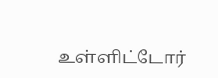உள்ளிட்டோர்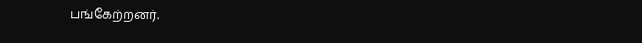பங்கேற்றனர்.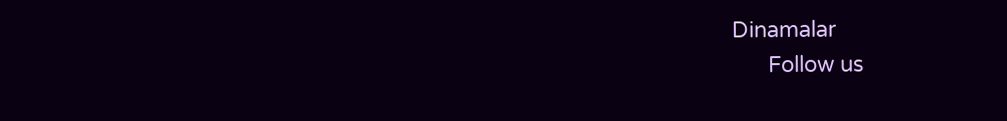Dinamalar
      Follow us